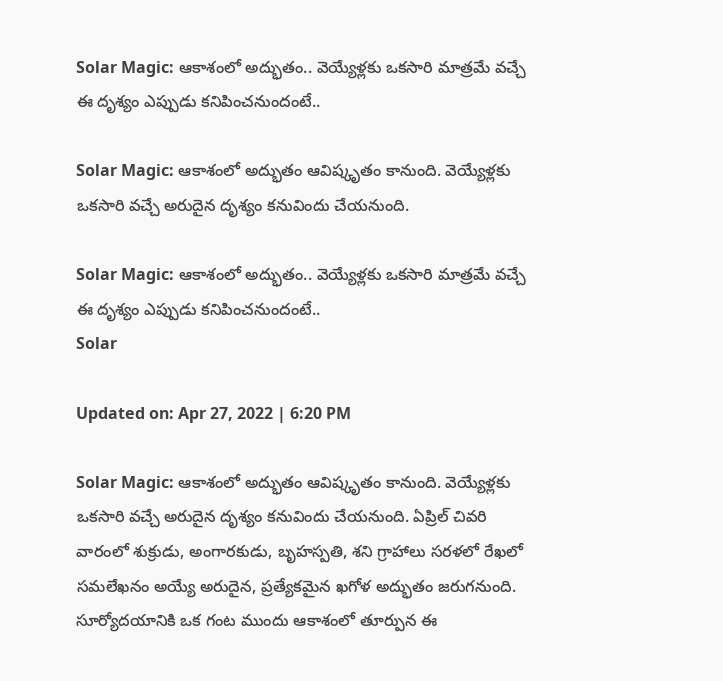Solar Magic: ఆకాశంలో అద్భుతం.. వెయ్యేళ్లకు ఒకసారి మాత్రమే వచ్చే ఈ దృశ్యం ఎప్పుడు కనిపించనుందంటే..

Solar Magic: ఆకాశంలో అద్భుతం ఆవిష్కృతం కానుంది. వెయ్యేళ్లకు ఒకసారి వచ్చే అరుదైన దృశ్యం కనువిందు చేయనుంది.

Solar Magic: ఆకాశంలో అద్భుతం.. వెయ్యేళ్లకు ఒకసారి మాత్రమే వచ్చే ఈ దృశ్యం ఎప్పుడు కనిపించనుందంటే..
Solar

Updated on: Apr 27, 2022 | 6:20 PM

Solar Magic: ఆకాశంలో అద్భుతం ఆవిష్కృతం కానుంది. వెయ్యేళ్లకు ఒకసారి వచ్చే అరుదైన దృశ్యం కనువిందు చేయనుంది. ఏప్రిల్ చివరి వారంలో శుక్రుడు, అంగారకుడు, బృహస్పతి, శని గ్రాహాలు సరళలో రేఖలో సమలేఖనం అయ్యే అరుదైన, ప్రత్యేకమైన ఖగోళ అద్భుతం జరుగనుంది. సూర్యోదయానికి ఒక గంట ముందు ఆకాశంలో తూర్పున ఈ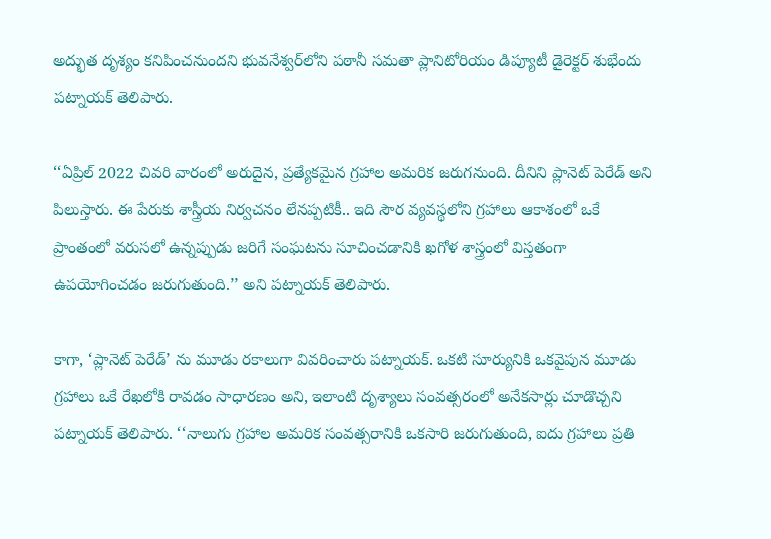అద్భుత దృశ్యం కనిపించనుందని భువనేశ్వర్‌లోని పఠానీ సమతా ప్లానిటోరియం డిప్యూటీ డైరెక్టర్ శుభేందు పట్నాయక్ తెలిపారు.

‘‘ఏప్రిల్ 2022 చివరి వారంలో అరుదైన, ప్రత్యేకమైన గ్రహాల అమరిక జరుగనుంది. దీనిని ప్లానెట్ పెరేడ్ అని పిలుస్తారు. ఈ పేరుకు శాస్త్రీయ నిర్వచనం లేనప్పటికీ.. ఇది సౌర వ్యవస్థలోని గ్రహాలు ఆకాశంలో ఒకే ప్రాంతంలో వరుసలో ఉన్నప్పుడు జరిగే సంఘటను సూచించడానికి ఖగోళ శాస్త్రంలో విస్తతంగా ఉపయోగించడం జరుగుతుంది.’’ అని పట్నాయక్ తెలిపారు.

కాగా, ‘ప్లానెట్ పెరేడ్’ ను మూడు రకాలుగా వివరించారు పట్నాయక్. ఒకటి సూర్యునికి ఒకవైపున మూడు గ్రహాలు ఒకే రేఖలోకి రావడం సాధారణం అని, ఇలాంటి దృశ్యాలు సంవత్సరంలో అనేకసార్లు చూడొచ్చని పట్నాయక్ తెలిపారు. ‘‘నాలుగు గ్రహాల అమరిక సంవత్సరానికి ఒకసారి జరుగుతుంది, ఐదు గ్రహాలు ప్రతి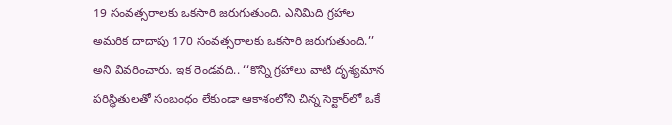19 సంవత్సరాలకు ఒకసారి జరుగుతుంది. ఎనిమిది గ్రహాల అమరిక దాదాపు 170 సంవత్సరాలకు ఒకసారి జరుగుతుంది.’’ అని వివరించారు. ఇక రెండవది.. ‘‘కొన్ని గ్రహాలు వాటి దృశ్యమాన పరిస్థితులతో సంబంధం లేకుండా ఆకాశంలోని చిన్న సెక్టార్‌లో ఒకే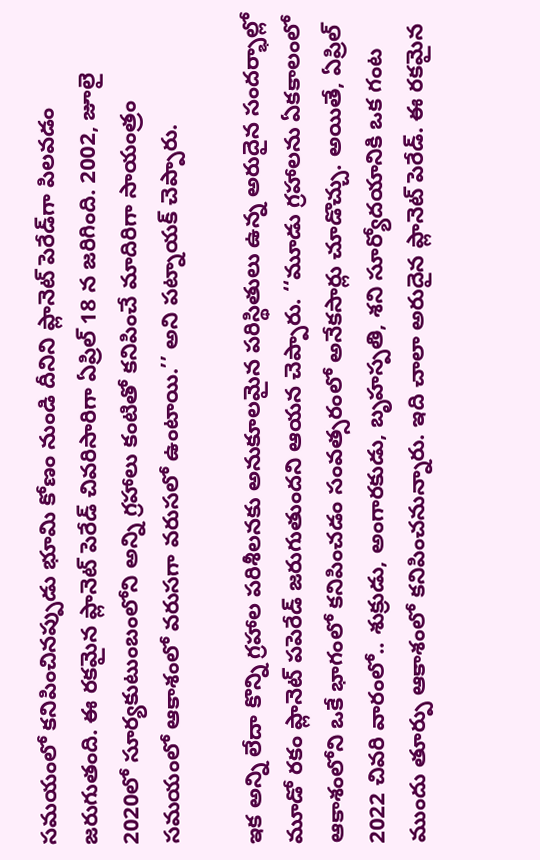సమయంలో కనిపించినప్పుడు భూమి కోణం నుండి దీనిని ప్లానెట్ పెరేడ్‌గా పిలవడం జరుగుతంది. ఈ రకమైన ప్లానెట్ పెరేడ్ చివరిసారిగా ఏప్రిల్ 18 న జరిగింది. 2002, జూలై 2020లో సూర్యకుటుంబంలోని అన్ని గ్రహాలు కంటితో కనిపించే మాదిరిగా సాయంత్రం సమయంలో ఆకాశంలో వరుసగా వరుసలో ఉంటాయి.’’ అని పట్నాయక్ చెప్పారు.

ఇక అన్ని లేదా కొన్ని గ్రహాల పరిశీలనకు అనుకూలమైన పరిస్థితులు ఉన్న అరుదైన సందర్భాల్లో మూడో రకం ప్లానెట్ పపెరేడ్ జరుగుతుందని ఆయన చెప్పారు. ‘‘మూడు గ్రహాలను ఏకకాలంలో ఆకాశంలోని ఒకే భాగంలో కనిపించడం సంవత్సరంలో అనేకసార్లు చూడొచ్చు. అయితే, ఏప్రిల్ 2022 చివరి వారంలో.. శుక్రుడు, అంగారకుడు, బృహస్పతి, శని సూర్యోదయానికి ఒక గంట ముందు తూర్పు ఆకాశంలో కనిపించనున్నారు. ఇది చాలా అరుదైన ప్లానెట్ పెరేడ్. ఈ రకమైన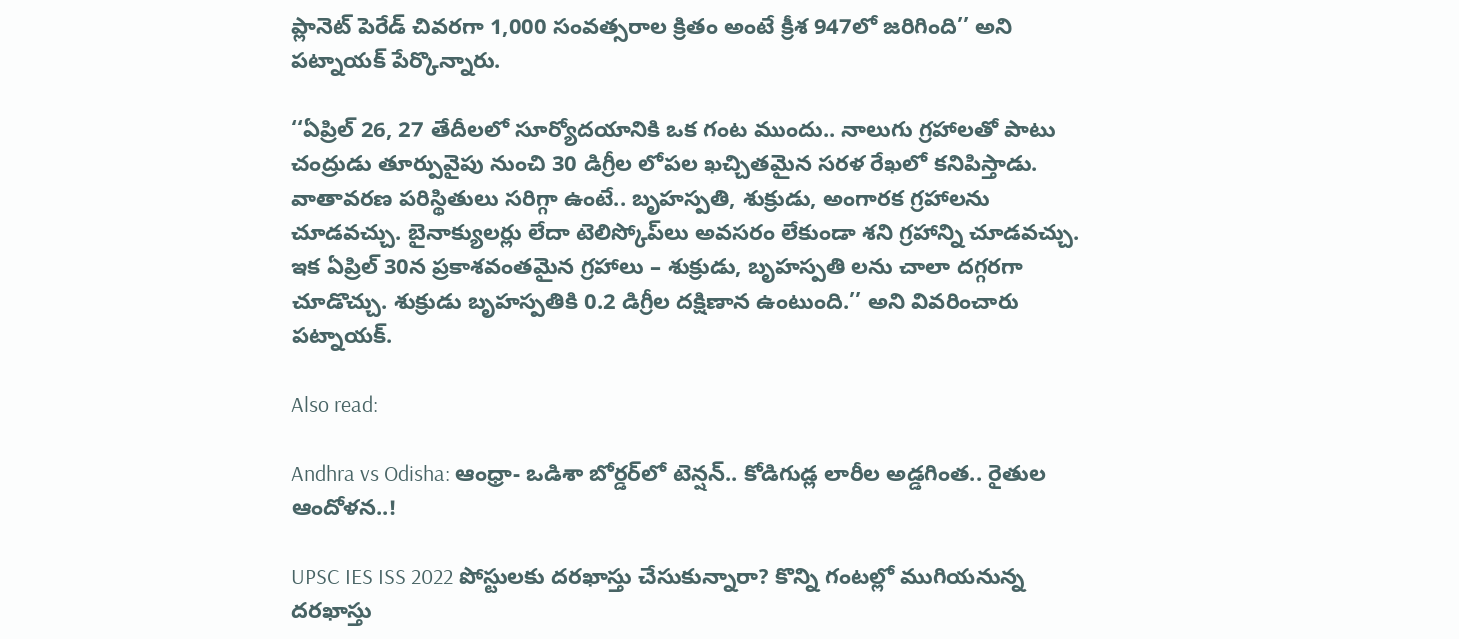ప్లానెట్ పెరేడ్ చివరగా 1,000 సంవత్సరాల క్రితం అంటే క్రీశ 947లో జరిగింది’’ అని పట్నాయక్ పేర్కొన్నారు.

‘‘ఏప్రిల్ 26, 27 తేదీలలో సూర్యోదయానికి ఒక గంట ముందు.. నాలుగు గ్రహాలతో పాటు చంద్రుడు తూర్పువైపు నుంచి 30 డిగ్రీల లోపల ఖచ్చితమైన సరళ రేఖలో కనిపిస్తాడు. వాతావరణ పరిస్థితులు సరిగ్గా ఉంటే.. బృహస్పతి, శుక్రుడు, అంగారక గ్రహాలను చూడవచ్చు. బైనాక్యులర్లు లేదా టెలిస్కోప్‌లు అవసరం లేకుండా శని గ్రహాన్ని చూడవచ్చు. ఇక ఏప్రిల్ 30న ప్రకాశవంతమైన గ్రహాలు – శుక్రుడు, బృహస్పతి లను చాలా దగ్గరగా చూడొచ్చు. శుక్రుడు బృహస్పతికి 0.2 డిగ్రీల దక్షిణాన ఉంటుంది.’’ అని వివరించారు పట్నాయక్.

Also read:

Andhra vs Odisha: ఆంధ్రా- ఒడిశా బోర్డర్‌లో టెన్షన్‌.. కోడిగుడ్ల లారీల అడ్డగింత.. రైతుల ఆందోళన..!

UPSC IES ISS 2022 పోస్టులకు దరఖాస్తు చేసుకున్నారా? కొన్ని గంటల్లో ముగియనున్న దరఖాస్తు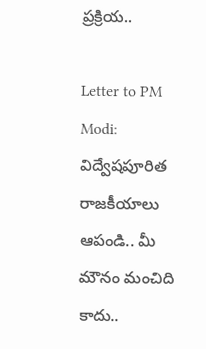ప్రక్రియ..

Letter to PM Modi: విద్వేషపూరిత రాజకీయాలు ఆపండి.. మీ మౌనం మంచిది కాదు..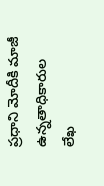ప్రధాని మోదీకి మాజీ ఉన్నతాధికారుల లేఖ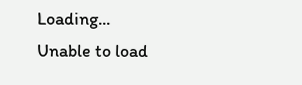Loading...
Unable to load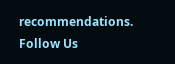recommendations.
Follow Us